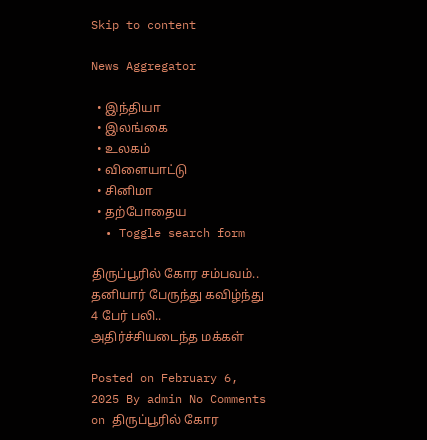Skip to content

News Aggregator

  • இந்தியா
  • இலங்கை
  • உலகம்
  • விளையாட்டு
  • சினிமா
  • தற்போதைய
  • Toggle search form

திருப்பூரில் கோர சம்பவம்.. தனியார் பேருந்து கவிழ்ந்து 4 பேர் பலி.. அதிர்ச்சியடைந்த மக்கள்

Posted on February 6, 2025 By admin No Comments on திருப்பூரில் கோர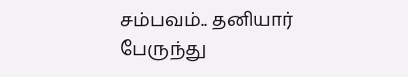சம்பவம்.. தனியார் பேருந்து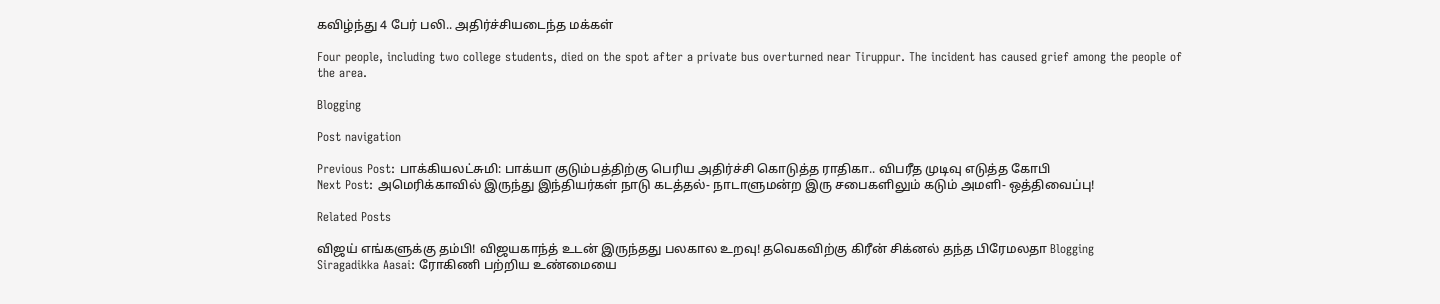கவிழ்ந்து 4 பேர் பலி.. அதிர்ச்சியடைந்த மக்கள்

Four people, including two college students, died on the spot after a private bus overturned near Tiruppur. The incident has caused grief among the people of the area.

Blogging

Post navigation

Previous Post: பாக்கியலட்சுமி: பாக்யா குடும்பத்திற்கு பெரிய அதிர்ச்சி கொடுத்த ராதிகா.. விபரீத முடிவு எடுத்த கோபி
Next Post: அமெரிக்காவில் இருந்து இந்தியர்கள் நாடு கடத்தல்- நாடாளுமன்ற இரு சபைகளிலும் கடும் அமளி- ஒத்திவைப்பு!

Related Posts

விஜய் எங்களுக்கு தம்பி! விஜயகாந்த் உடன் இருந்தது பலகால உறவு! தவெகவிற்கு கிரீன் சிக்னல் தந்த பிரேமலதா Blogging
Siragadikka Aasai: ரோகிணி பற்றிய உண்மையை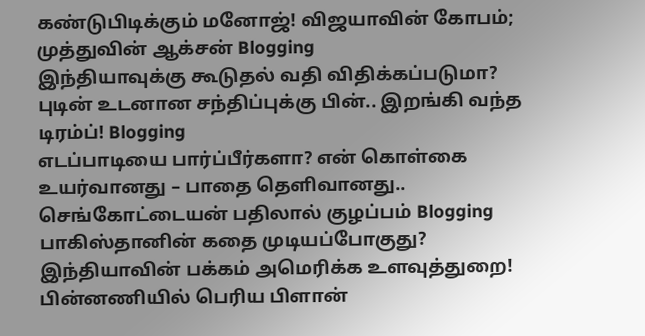கண்டுபிடிக்கும் மனோஜ்! விஜயாவின் கோபம்; முத்துவின் ஆக்சன் Blogging
இந்தியாவுக்கு கூடுதல் வதி விதிக்கப்படுமா? புடின் உடனான சந்திப்புக்கு பின்.. இறங்கி வந்த டிரம்ப்! Blogging
எடப்பாடியை பார்ப்பீர்களா? என் கொள்கை உயர்வானது – பாதை தெளிவானது.. செங்கோட்டையன் பதிலால் குழப்பம் Blogging
பாகிஸ்தானின் கதை முடியப்போகுது? இந்தியாவின் பக்கம் அமெரிக்க உளவுத்துறை! பின்னணியில் பெரிய பிளான்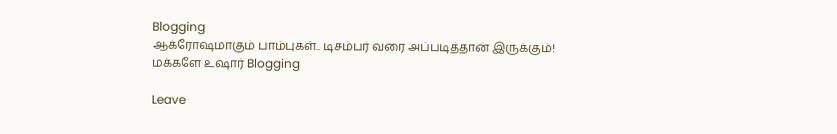Blogging
ஆக்ரோஷமாகும் பாம்புகள்.. டிசம்பர் வரை அப்படித்தான் இருக்கும்! மக்களே உஷார் Blogging

Leave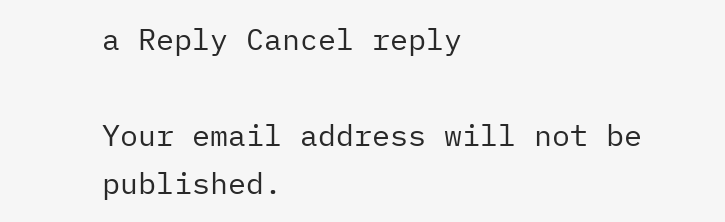a Reply Cancel reply

Your email address will not be published.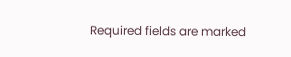Required fields are marked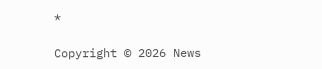*

Copyright © 2026 News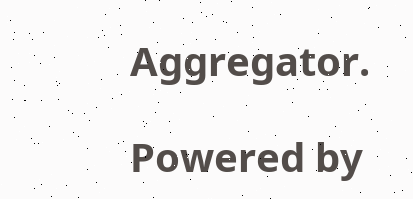Aggregator.

Powered by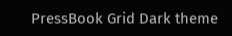PressBook Grid Dark theme